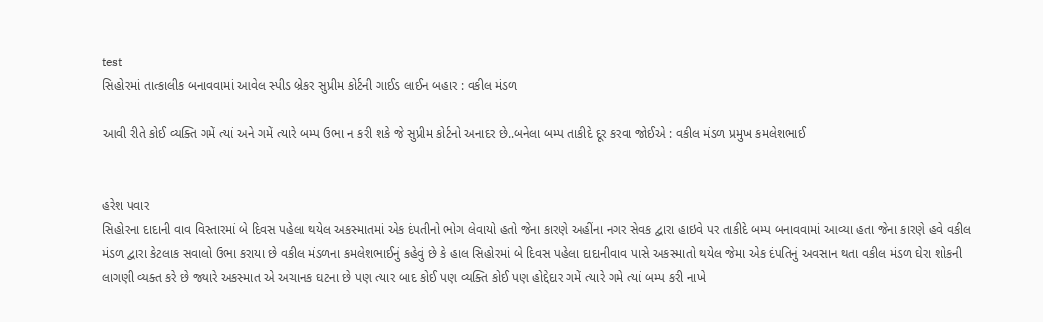test
સિહોરમાં તાત્કાલીક બનાવવામાં આવેલ સ્પીડ બ્રેકર સુપ્રીમ કોર્ટની ગાઈડ લાઈન બહાર : વકીલ મંડળ

આવી રીતે કોઈ વ્યક્તિ ગમેં ત્યાં અને ગમેં ત્યારે બમ્પ ઉભા ન કરી શકે જે સુપ્રીમ કોર્ટનો અનાદર છે..બનેલા બમ્પ તાકીદે દૂર કરવા જોઈએ : વકીલ મંડળ પ્રમુખ કમલેશભાઈ


હરેશ પવાર
સિહોરના દાદાની વાવ વિસ્તારમાં બે દિવસ પહેલા થયેલ અકસ્માતમાં એક દંપતીનો ભોગ લેવાયો હતો જેના કારણે અહીંના નગર સેવક દ્વારા હાઇવે પર તાકીદે બમ્પ બનાવવામાં આવ્યા હતા જેના કારણે હવે વકીલ મંડળ દ્વારા કેટલાક સવાલો ઉભા કરાયા છે વકીલ મંડળના કમલેશભાઈનું કહેવું છે કે હાલ સિહોરમાં બે દિવસ પહેલા દાદાનીવાવ પાસે અકસ્માતો થયેલ જેમા એક દંપતિનું અવસાન થતા વકીલ મંડળ ઘેરા શોકની લાગણી વ્યક્ત કરે છે જ્યારે અકસ્માત એ અચાનક ઘટના છે પણ ત્યાર બાદ કોઈ પણ વ્યક્તિ કોઈ પણ હોદ્દેદાર ગમેં ત્યારે ગમે ત્યાં બમ્પ કરી નાખે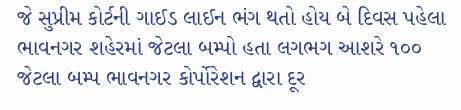જે સુપ્રીમ કોર્ટની ગાઈડ લાઈન ભંગ થતો હોય બે દિવસ પહેલા ભાવનગર શહેરમાં જેટલા બમ્પો હતા લગભગ આશરે ૧૦૦ જેટલા બમ્પ ભાવનગર કોર્પોરેશન દ્વારા દૂર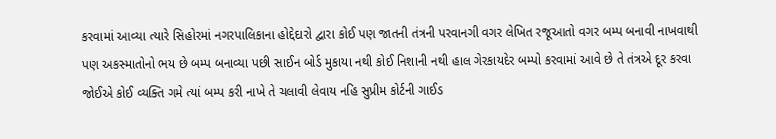કરવામાં આવ્યા ત્યારે સિહોરમાં નગરપાલિકાના હોદ્દેદારો દ્વારા કોઈ પણ જાતની તંત્રની પરવાનગી વગર લેખિત રજૂઆતો વગર બમ્પ બનાવી નાખવાથી પણ અકસ્માતોનો ભય છે બમ્પ બનાવ્યા પછી સાઈન બોર્ડ મુકાયા નથી કોઈ નિશાની નથી હાલ ગેરકાયદેર બમ્પો કરવામાં આવે છે તે તંત્રએ દૂર કરવા જોઈએ કોઈ વ્યક્તિ ગમે ત્યાં બમ્પ કરી નાખે તે ચલાવી લેવાય નહિ સુપ્રીમ કોર્ટની ગાઈડ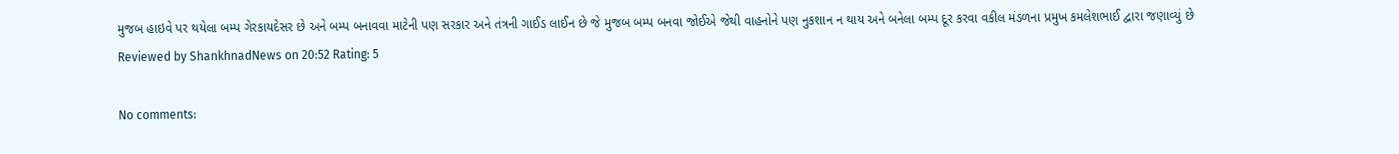મુજબ હાઇવે પર થયેલા બમ્પ ગેરકાયદેસર છે અને બમ્પ બનાવવા માટેની પણ સરકાર અને તંત્રની ગાઈડ લાઈન છે જે મુજબ બમ્પ બનવા જોઈએ જેથી વાહનોને પણ નુકશાન ન થાય અને બનેલા બમ્પ દૂર કરવા વકીલ મંડળના પ્રમુખ કમલેશભાઈ દ્વારા જણાવ્યું છે
Reviewed by ShankhnadNews on 20:52 Rating: 5

No comments: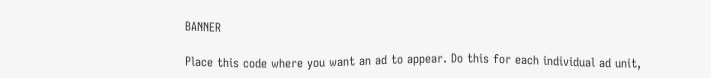BANNER

Place this code where you want an ad to appear. Do this for each individual ad unit,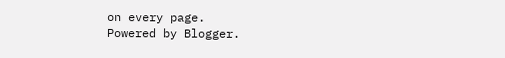on every page.
Powered by Blogger.